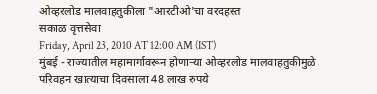ओव्हरलोड मालवाहतुकीला "आरटीओ'चा वरदहस्त
सकाळ वृत्तसेवा
Friday, April 23, 2010 AT 12:00 AM (IST)
मुंबई - राज्यातील महामार्गावरून होणाऱ्या ओव्हरलोड मालवाहतुकीमुळे परिवहन खात्याचा दिवसाला 48 लाख रुपये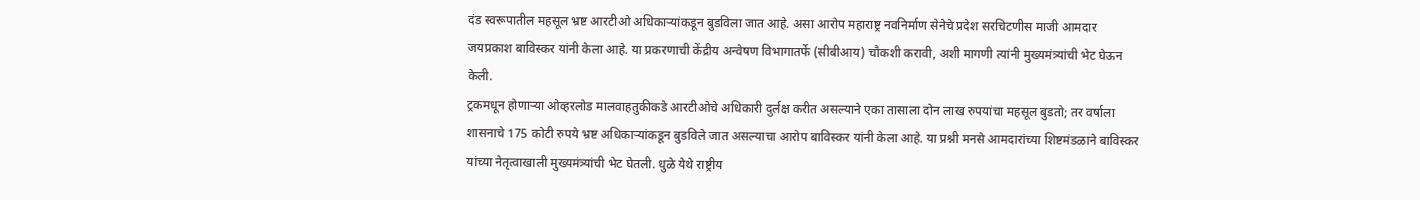दंड स्वरूपातील महसूल भ्रष्ट आरटीओ अधिकाऱ्यांकडून बुडविला जात आहे. असा आरोप महाराष्ट्र नवनिर्माण सेनेचे प्रदेश सरचिटणीस माजी आमदार जयप्रकाश बाविस्कर यांनी केला आहे. या प्रकरणाची केंद्रीय अन्वेषण विभागातर्फे (सीबीआय) चौकशी करावी, अशी मागणी त्यांनी मुख्यमंत्र्यांची भेट घेऊन केली.
ट्रकमधून होणाऱ्या ओव्हरलोड मालवाहतुकीकडे आरटीओचे अधिकारी दुर्लक्ष करीत असल्याने एका तासाला दोन लाख रुपयांचा महसूल बुडतो; तर वर्षाला शासनाचे 175 कोटी रुपये भ्रष्ट अधिकाऱ्यांकडून बुडविले जात असल्याचा आरोप बाविस्कर यांनी केला आहे. या प्रश्नी मनसे आमदारांच्या शिष्टमंडळाने बाविस्कर यांच्या नेतृत्वाखाली मुख्यमंत्र्यांची भेट घेतली. धुळे येथे राष्ट्रीय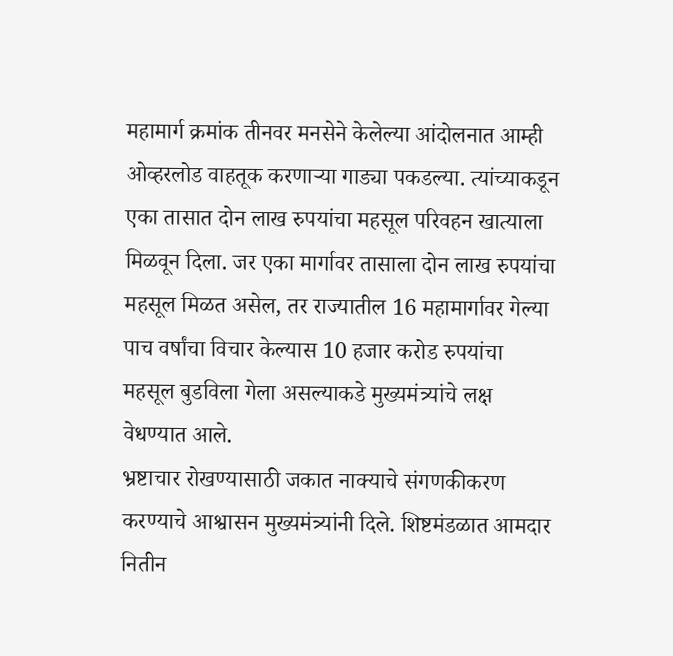महामार्ग क्रमांक तीनवर मनसेने केलेल्या आंदोलनात आम्ही ओव्हरलोड वाहतूक करणाऱ्या गाड्या पकडल्या. त्यांच्याकडून एका तासात दोन लाख रुपयांचा महसूल परिवहन खात्याला मिळवून दिला. जर एका मार्गावर तासाला दोन लाख रुपयांचा महसूल मिळत असेल, तर राज्यातील 16 महामार्गावर गेल्या पाच वर्षांचा विचार केल्यास 10 हजार करोड रुपयांचा महसूल बुडविला गेला असल्याकडे मुख्यमंत्र्यांचे लक्ष वेधण्यात आले.
भ्रष्टाचार रोखण्यासाठी जकात नाक्याचे संगणकीकरण करण्याचे आश्वासन मुख्यमंत्र्यांनी दिले. शिष्टमंडळात आमदार नितीन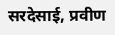सरदेसाई, प्रवीण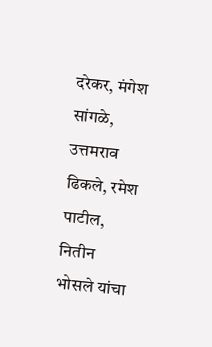दरेकर, मंगेश सांगळे, उत्तमराव ढिकले, रमेश पाटील, नितीन भोसले यांचा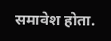समावेश होता.